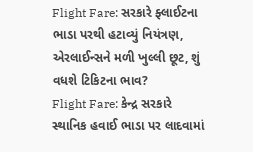Flight Fare: સરકારે ફ્લાઈટના ભાડા પરથી હટાવ્યું નિયંત્રણ, એરલાઈન્સને મળી ખુલ્લી છૂટ, શું વધશે ટિકિટના ભાવ?
Flight Fare: કેન્દ્ર સરકારે સ્થાનિક હવાઈ ભાડા પર લાદવામાં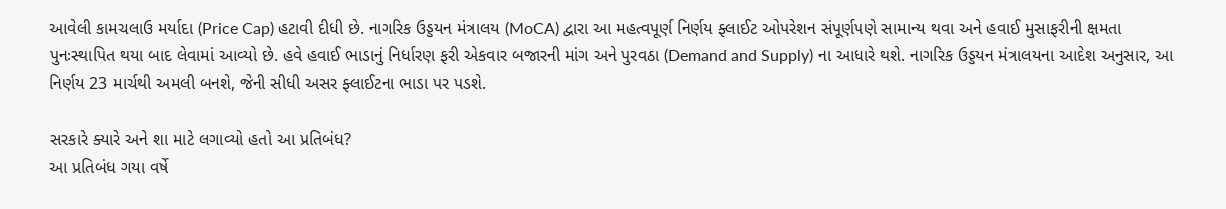આવેલી કામચલાઉ મર્યાદા (Price Cap) હટાવી દીધી છે. નાગરિક ઉડ્ડયન મંત્રાલય (MoCA) દ્વારા આ મહત્વપૂર્ણ નિર્ણય ફ્લાઈટ ઓપરેશન સંપૂર્ણપણે સામાન્ય થવા અને હવાઈ મુસાફરીની ક્ષમતા પુનઃસ્થાપિત થયા બાદ લેવામાં આવ્યો છે. હવે હવાઈ ભાડાનું નિર્ધારણ ફરી એકવાર બજારની માંગ અને પુરવઠા (Demand and Supply) ના આધારે થશે. નાગરિક ઉડ્ડયન મંત્રાલયના આદેશ અનુસાર, આ નિર્ણય 23 માર્ચથી અમલી બનશે, જેની સીધી અસર ફ્લાઈટના ભાડા પર પડશે.

સરકારે ક્યારે અને શા માટે લગાવ્યો હતો આ પ્રતિબંધ?
આ પ્રતિબંધ ગયા વર્ષે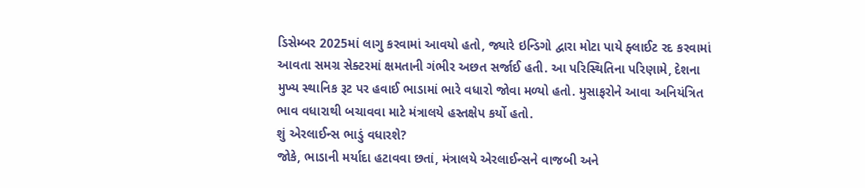ડિસેમ્બર 2025માં લાગુ કરવામાં આવયો હતો, જ્યારે ઇન્ડિગો દ્વારા મોટા પાયે ફ્લાઈટ રદ કરવામાં આવતા સમગ્ર સેક્ટરમાં ક્ષમતાની ગંભીર અછત સર્જાઈ હતી. આ પરિસ્થિતિના પરિણામે, દેશના મુખ્ય સ્થાનિક રૂટ પર હવાઈ ભાડામાં ભારે વધારો જોવા મળ્યો હતો. મુસાફરોને આવા અનિયંત્રિત ભાવ વધારાથી બચાવવા માટે મંત્રાલયે હસ્તક્ષેપ કર્યો હતો.
શું એરલાઈન્સ ભાડું વધારશે?
જોકે, ભાડાની મર્યાદા હટાવવા છતાં, મંત્રાલયે એરલાઈન્સને વાજબી અને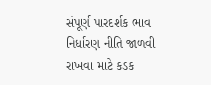સંપૂર્ણ પારદર્શક ભાવ નિર્ધારણ નીતિ જાળવી રાખવા માટે કડક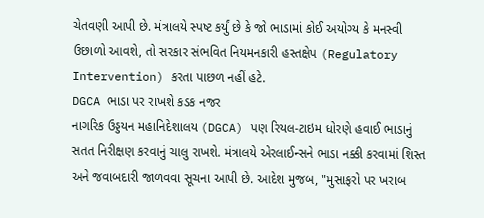ચેતવણી આપી છે. મંત્રાલયે સ્પષ્ટ કર્યું છે કે જો ભાડામાં કોઈ અયોગ્ય કે મનસ્વી ઉછાળો આવશે, તો સરકાર સંભવિત નિયમનકારી હસ્તક્ષેપ (Regulatory Intervention) કરતા પાછળ નહીં હટે.
DGCA ભાડા પર રાખશે કડક નજર
નાગરિક ઉડ્ડયન મહાનિદેશાલય (DGCA) પણ રિયલ-ટાઇમ ધોરણે હવાઈ ભાડાનું સતત નિરીક્ષણ કરવાનું ચાલુ રાખશે. મંત્રાલયે એરલાઈન્સને ભાડા નક્કી કરવામાં શિસ્ત અને જવાબદારી જાળવવા સૂચના આપી છે. આદેશ મુજબ, "મુસાફરો પર ખરાબ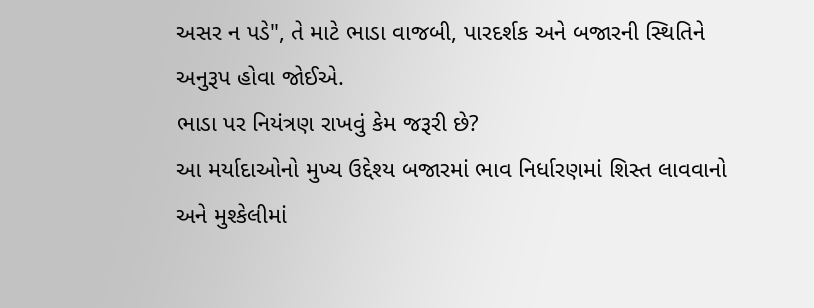અસર ન પડે", તે માટે ભાડા વાજબી, પારદર્શક અને બજારની સ્થિતિને અનુરૂપ હોવા જોઈએ.
ભાડા પર નિયંત્રણ રાખવું કેમ જરૂરી છે?
આ મર્યાદાઓનો મુખ્ય ઉદ્દેશ્ય બજારમાં ભાવ નિર્ધારણમાં શિસ્ત લાવવાનો અને મુશ્કેલીમાં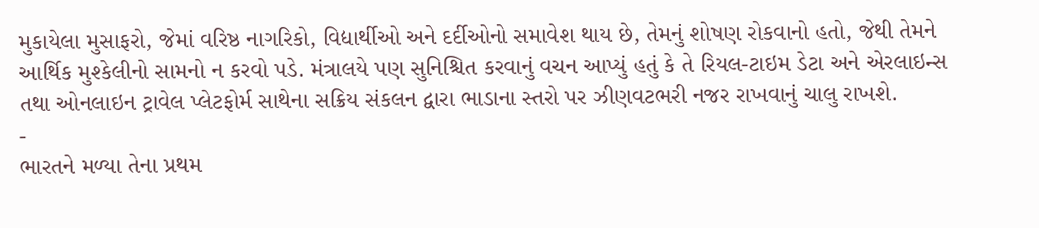મુકાયેલા મુસાફરો, જેમાં વરિષ્ઠ નાગરિકો, વિદ્યાર્થીઓ અને દર્દીઓનો સમાવેશ થાય છે, તેમનું શોષણ રોકવાનો હતો, જેથી તેમને આર્થિક મુશ્કેલીનો સામનો ન કરવો પડે. મંત્રાલયે પણ સુનિશ્ચિત કરવાનું વચન આપ્યું હતું કે તે રિયલ-ટાઇમ ડેટા અને એરલાઇન્સ તથા ઓનલાઇન ટ્રાવેલ પ્લેટફોર્મ સાથેના સક્રિય સંકલન દ્વારા ભાડાના સ્તરો પર ઝીણવટભરી નજર રાખવાનું ચાલુ રાખશે.
-
ભારતને મળ્યા તેના પ્રથમ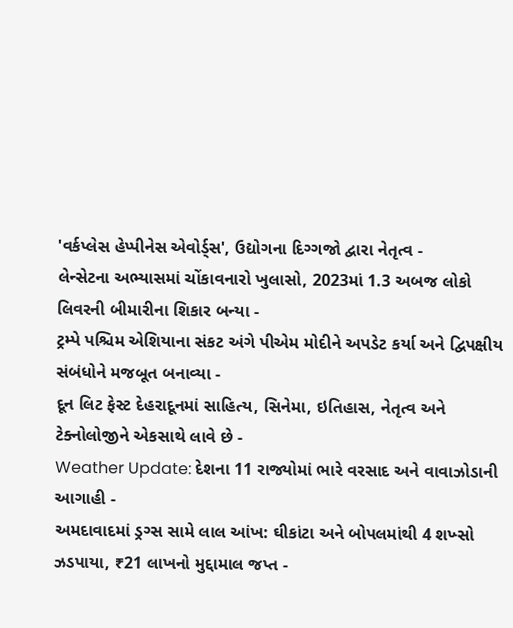'વર્કપ્લેસ હેપ્પીનેસ એવોર્ડ્સ', ઉદ્યોગના દિગ્ગજો દ્વારા નેતૃત્વ -
લેન્સેટના અભ્યાસમાં ચોંકાવનારો ખુલાસો, 2023માં 1.3 અબજ લોકો લિવરની બીમારીના શિકાર બન્યા -
ટ્રમ્પે પશ્ચિમ એશિયાના સંકટ અંગે પીએમ મોદીને અપડેટ કર્યા અને દ્વિપક્ષીય સંબંધોને મજબૂત બનાવ્યા -
દૂન લિટ ફેસ્ટ દેહરાદૂનમાં સાહિત્ય, સિનેમા, ઇતિહાસ, નેતૃત્વ અને ટેક્નોલોજીને એકસાથે લાવે છે -
Weather Update: દેશના 11 રાજ્યોમાં ભારે વરસાદ અને વાવાઝોડાની આગાહી -
અમદાવાદમાં ડ્રગ્સ સામે લાલ આંખ: ઘીકાંટા અને બોપલમાંથી 4 શખ્સો ઝડપાયા, ₹21 લાખનો મુદ્દામાલ જપ્ત -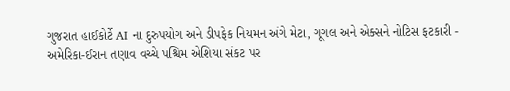ગુજરાત હાઈકોર્ટે AI ના દુરુપયોગ અને ડીપફેક નિયમન અંગે મેટા, ગૂગલ અને એક્સને નોટિસ ફટકારી -
અમેરિકા-ઈરાન તણાવ વચ્ચે પશ્ચિમ એશિયા સંકટ પર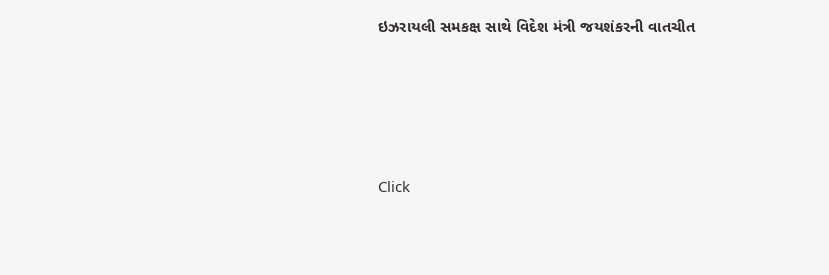ઇઝરાયલી સમકક્ષ સાથે વિદેશ મંત્રી જયશંકરની વાતચીત







Click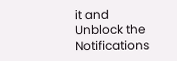it and Unblock the Notifications